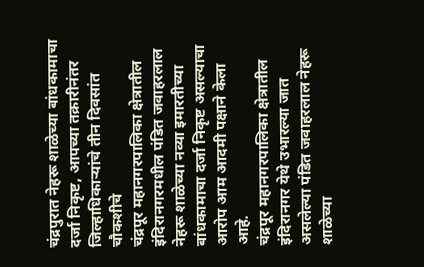चंद्रपुरात नेहरू शाळेच्या बांधकामाचा दर्जा निकृष्ट, आपच्या तक्रारीनंतर जिल्हाधिकाऱ्यांचे तीन दिवसांत चौकशीचे
चंद्रपूर महानगरपालिका क्षेत्रातील इंदिरानगरमधील पंडित जवाहरलाल नेहरू शाळेच्या नव्या इमारतीच्या बांधकामाचा दर्जा निकृष्ट असल्याचा आरोप आम आदमी पक्षाने केला आहे.
चंद्रपूर महानगरपालिका क्षेत्रातील इंदिरानगर येथे उभारल्या जात असलेल्या पंडित जवाहरलाल नेहरू शाळेच्या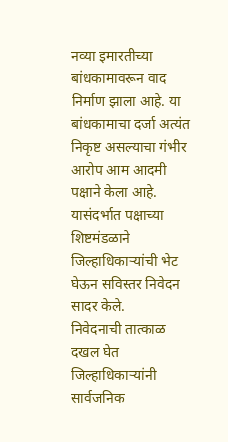नव्या इमारतीच्या बांधकामावरून वाद निर्माण झाला आहे. या बांधकामाचा दर्जा अत्यंत निकृष्ट असल्याचा गंभीर आरोप आम आदमी पक्षाने केला आहे. यासंदर्भात पक्षाच्या शिष्टमंडळाने जिल्हाधिकाऱ्यांची भेट घेऊन सविस्तर निवेदन सादर केले.
निवेदनाची तात्काळ दखल घेत जिल्हाधिकाऱ्यांनी सार्वजनिक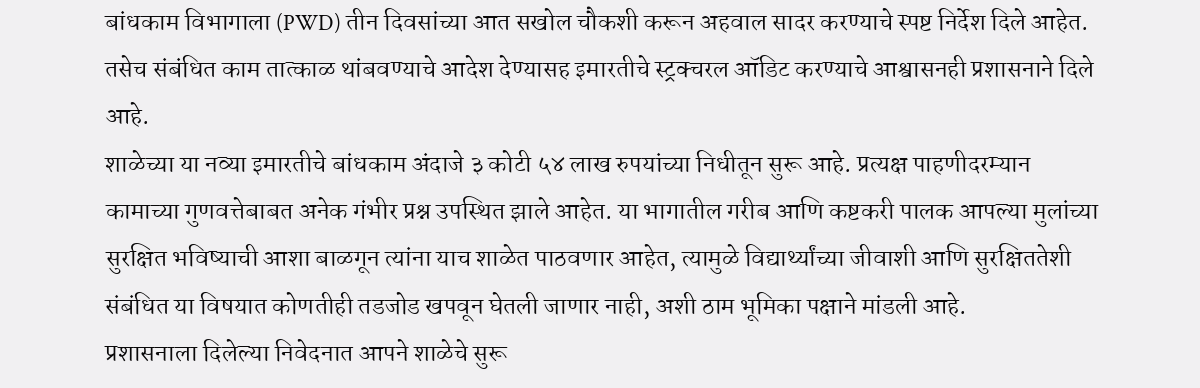बांधकाम विभागाला (PWD) तीन दिवसांच्या आत सखोल चौकशी करून अहवाल सादर करण्याचे स्पष्ट निर्देश दिले आहेत. तसेच संबंधित काम तात्काळ थांबवण्याचे आदेश देण्यासह इमारतीचे स्ट्रक्चरल ऑडिट करण्याचे आश्वासनही प्रशासनाने दिले आहे.
शाळेच्या या नव्या इमारतीचे बांधकाम अंदाजे ३ कोटी ५४ लाख रुपयांच्या निधीतून सुरू आहे. प्रत्यक्ष पाहणीदरम्यान कामाच्या गुणवत्तेबाबत अनेक गंभीर प्रश्न उपस्थित झाले आहेत. या भागातील गरीब आणि कष्टकरी पालक आपल्या मुलांच्या सुरक्षित भविष्याची आशा बाळगून त्यांना याच शाळेत पाठवणार आहेत, त्यामुळे विद्यार्थ्यांच्या जीवाशी आणि सुरक्षिततेशी संबंधित या विषयात कोणतीही तडजोड खपवून घेतली जाणार नाही, अशी ठाम भूमिका पक्षाने मांडली आहे.
प्रशासनाला दिलेल्या निवेदनात आपने शाळेचे सुरू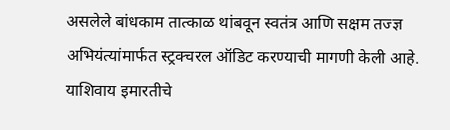असलेले बांधकाम तात्काळ थांबवून स्वतंत्र आणि सक्षम तज्ज्ञ अभियंत्यांमार्फत स्ट्रक्चरल ऑडिट करण्याची मागणी केली आहे. याशिवाय इमारतीचे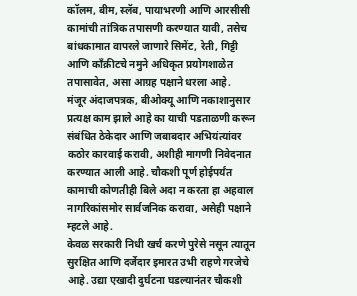कॉलम, बीम, स्लॅब, पायाभरणी आणि आरसीसी कामांची तांत्रिक तपासणी करण्यात यावी, तसेच बांधकामात वापरले जाणारे सिमेंट, रेती, गिट्टी आणि काँक्रीटचे नमुने अधिकृत प्रयोगशाळेत तपासावेत, असा आग्रह पक्षाने धरला आहे.
मंजूर अंदाजपत्रक, बीओक्यू आणि नकाशानुसार प्रत्यक्ष काम झाले आहे का याची पडताळणी करून संबंधित ठेकेदार आणि जबाबदार अभियंत्यांवर कठोर कारवाई करावी, अशीही मागणी निवेदनात करण्यात आली आहे. चौकशी पूर्ण होईपर्यंत कामाची कोणतीही बिले अदा न करता हा अहवाल नागरिकांसमोर सार्वजनिक करावा, असेही पक्षाने म्हटले आहे.
केवळ सरकारी निधी खर्च करणे पुरेसे नसून त्यातून सुरक्षित आणि दर्जेदार इमारत उभी राहणे गरजेचे आहे. उद्या एखादी दुर्घटना घडल्यानंतर चौकशी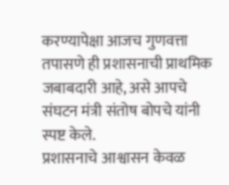करण्यापेक्षा आजच गुणवत्ता तपासणे ही प्रशासनाची प्राथमिक जबाबदारी आहे, असे आपचे संघटन मंत्री संतोष बोपचे यांनी स्पष्ट केले.
प्रशासनाचे आश्वासन केवळ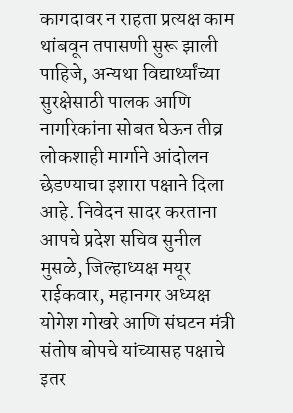कागदावर न राहता प्रत्यक्ष काम थांबवून तपासणी सुरू झाली पाहिजे, अन्यथा विद्यार्थ्यांच्या सुरक्षेसाठी पालक आणि नागरिकांना सोबत घेऊन तीव्र लोकशाही मार्गाने आंदोलन छेडण्याचा इशारा पक्षाने दिला आहे. निवेदन सादर करताना आपचे प्रदेश सचिव सुनील मुसळे, जिल्हाध्यक्ष मयूर राईकवार, महानगर अध्यक्ष योगेश गोखरे आणि संघटन मंत्री संतोष बोपचे यांच्यासह पक्षाचे इतर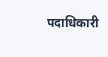पदाधिकारी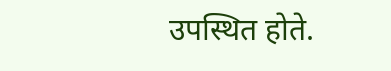उपस्थित होते.